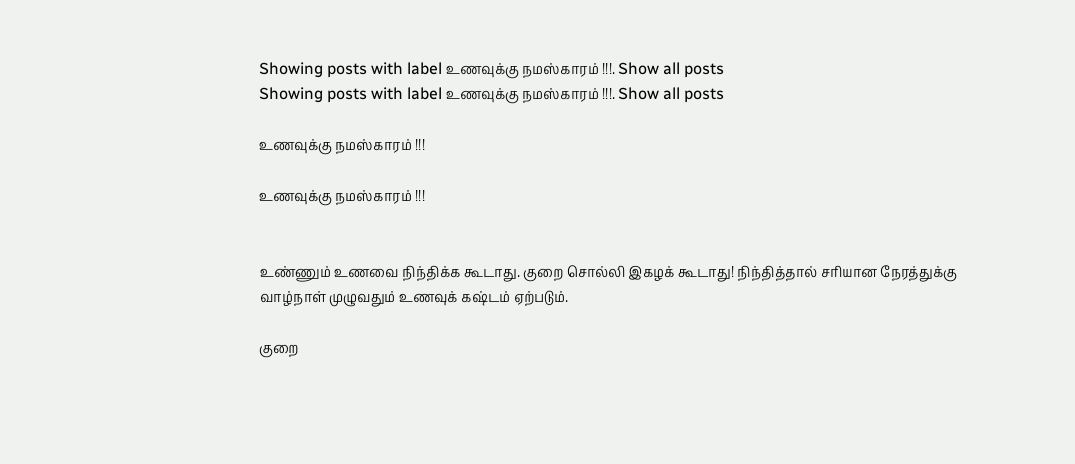Showing posts with label உணவுக்கு நமஸ்காரம் !!!. Show all posts
Showing posts with label உணவுக்கு நமஸ்காரம் !!!. Show all posts

உணவுக்கு நமஸ்காரம் !!!

உணவுக்கு நமஸ்காரம் !!!


உண்ணும் உணவை நிந்திக்க கூடாது. குறை சொல்லி இகழக் கூடாது! நிந்தித்தால் சரியான நேரத்துக்கு வாழ்நாள் முழுவதும் உணவுக் கஷ்டம் ஏற்படும்.

குறை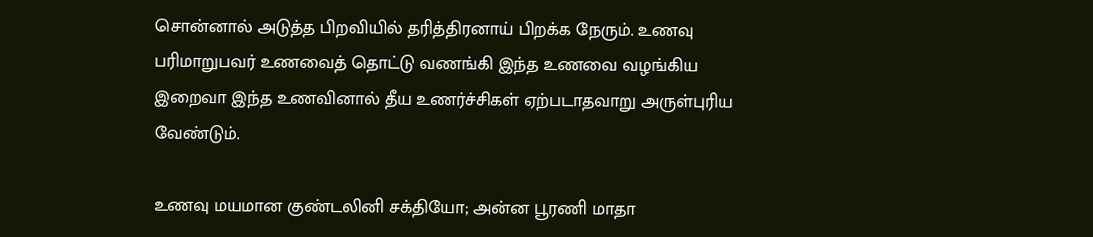சொன்னால் அடுத்த பிறவியில் தரித்திரனாய் பிறக்க நேரும். உணவு பரிமாறுபவர் உணவைத் தொட்டு வணங்கி இந்த உணவை வழங்கிய இறைவா இந்த உணவினால் தீய உணர்ச்சிகள் ஏற்படாதவாறு அருள்புரிய வேண்டும்.

உணவு மயமான குண்டலினி சக்தியோ; அன்ன பூரணி மாதா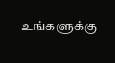உங்களுக்கு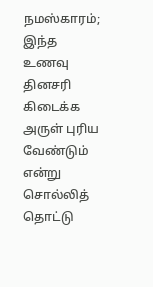நமஸ்காரம்; இந்த உணவு தினசரி கிடைக்க அருள் புரிய வேண்டும் என்று சொல்லித் தொட்டு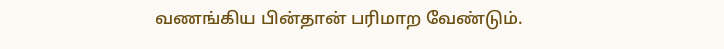வணங்கிய பின்தான் பரிமாற வேண்டும்.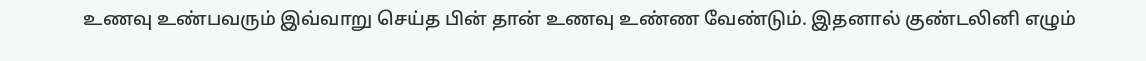உணவு உண்பவரும் இவ்வாறு செய்த பின் தான் உணவு உண்ண வேண்டும். இதனால் குண்டலினி எழும்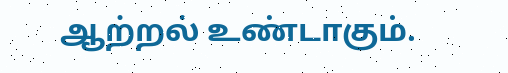ஆற்றல் உண்டாகும்.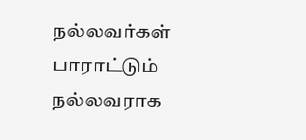நல்லவர்கள் பாராட்டும் நல்லவராக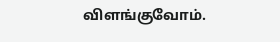விளங்குவோம்.